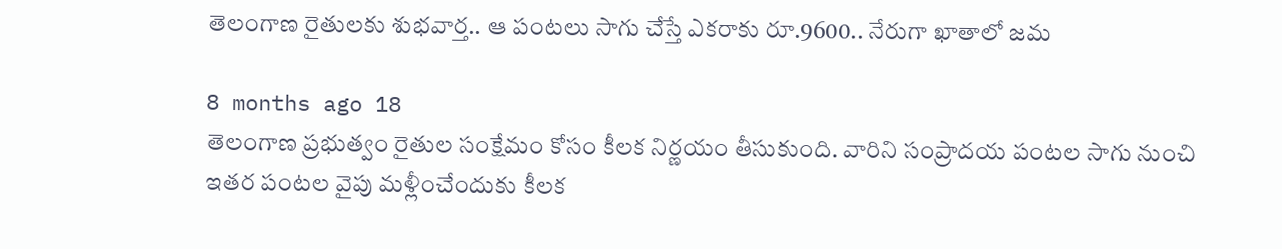తెలంగాణ రైతులకు శుభవార్త.. ఆ పంటలు సాగు చేస్తే ఎకరాకు రూ.9600.. నేరుగా ఖాతాలో జమ

8 months ago 18
తెలంగాణ ప్రభుత్వం రైతుల సంక్షేమం కోసం కీలక నిర్ణయం తీసుకుంది. వారిని సంప్రాదయ పంటల సాగు నుంచి ఇతర పంటల వైపు మళ్లీంచేందుకు కీలక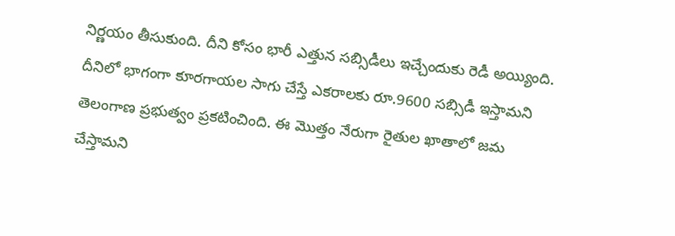నిర్ణయం తీసుకుంది. దీని కోసం భారీ ఎత్తున సబ్సిడీలు ఇచ్చేందుకు రెడీ అయ్యింది. దీనిలో భాగంగా కూరగాయల సాగు చేస్తే ఎకరాలకు రూ.9600 సబ్సిడీ ఇస్తామని తెలంగాణ ప్రభుత్వం ప్రకటించింది. ఈ మొత్తం నేరుగా రైతుల ఖాతాలో జమ చేస్తామని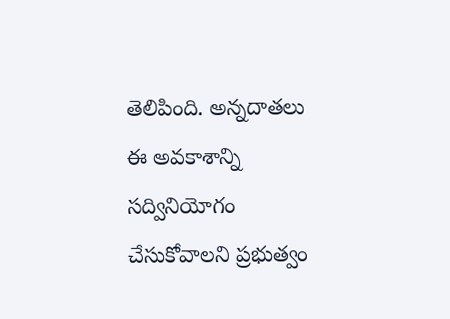తెలిపింది. అన్నదాతలు ఈ అవకాశాన్ని సద్వినియోగం చేసుకోవాలని ప్రభుత్వం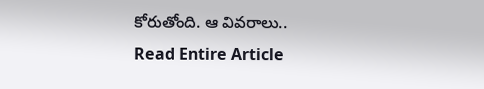కోరుతోంది. ఆ వివరాలు..
Read Entire Article